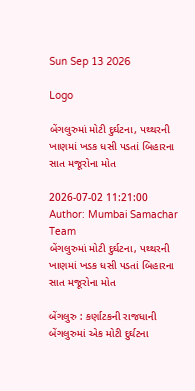Sun Sep 13 2026

Logo

બેંગલુરુમાં મોટી દુર્ઘટના, પથ્થરની ખાણમાં ખડક ધસી પડતાં બિહારના સાત મજૂરોના મોત

2026-07-02 11:21:00
Author: Mumbai Samachar Team
બેંગલુરુમાં મોટી દુર્ઘટના, પથ્થરની ખાણમાં ખડક ધસી પડતાં બિહારના સાત મજૂરોના મોત

બેંગલુરુ : કર્ણાટકની રાજધાની બેંગલુરુમાં એક મોટી દુર્ઘટના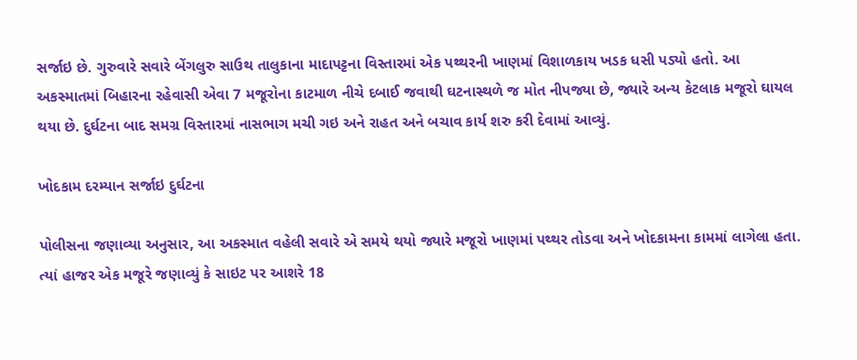સર્જાઇ છે. ગુરુવારે સવારે બેંગલુરુ સાઉથ તાલુકાના માદાપટ્ટના વિસ્તારમાં એક પથ્થરની ખાણમાં વિશાળકાય ખડક ધસી પડ્યો હતો. આ અકસ્માતમાં બિહારના રહેવાસી એવા 7 મજૂરોના કાટમાળ નીચે દબાઈ જવાથી ઘટનાસ્થળે જ મોત નીપજ્યા છે, જ્યારે અન્ય કેટલાક મજૂરો ઘાયલ થયા છે. દુર્ઘટના બાદ સમગ્ર વિસ્તારમાં નાસભાગ મચી ગઇ અને રાહત અને બચાવ કાર્ય શરુ કરી દેવામાં આવ્યું.

ખોદકામ દરમ્યાન સર્જાઇ દુર્ઘટના

પોલીસના જણાવ્યા અનુસાર, આ અકસ્માત વહેલી સવારે એ સમયે થયો જ્યારે મજૂરો ખાણમાં પથ્થર તોડવા અને ખોદકામના કામમાં લાગેલા હતા. ત્યાં હાજર એક મજૂરે જણાવ્યું કે સાઇટ પર આશરે 18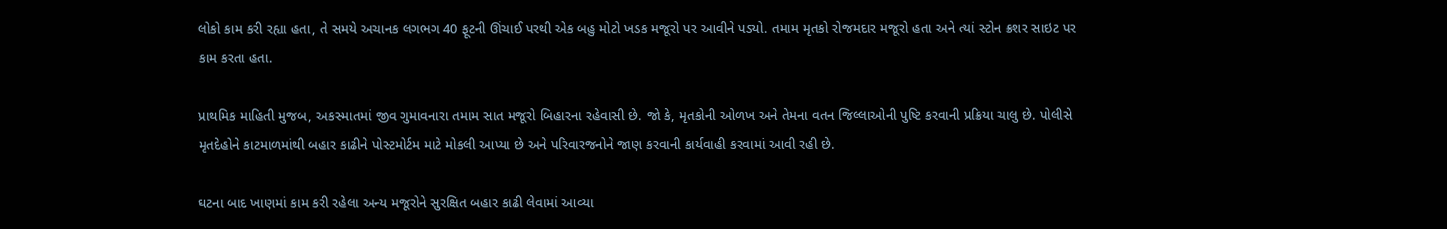લોકો કામ કરી રહ્યા હતા, તે સમયે અચાનક લગભગ 40 ફૂટની ઊંચાઈ પરથી એક બહુ મોટો ખડક મજૂરો પર આવીને પડ્યો. તમામ મૃતકો રોજમદાર મજૂરો હતા અને ત્યાં સ્ટોન ક્રશર સાઇટ પર કામ કરતા હતા.

પ્રાથમિક માહિતી મુજબ, અકસ્માતમાં જીવ ગુમાવનારા તમામ સાત મજૂરો બિહારના રહેવાસી છે. જો કે, મૃતકોની ઓળખ અને તેમના વતન જિલ્લાઓની પુષ્ટિ કરવાની પ્રક્રિયા ચાલુ છે. પોલીસે મૃતદેહોને કાટમાળમાંથી બહાર કાઢીને પોસ્ટમોર્ટમ માટે મોકલી આપ્યા છે અને પરિવારજનોને જાણ કરવાની કાર્યવાહી કરવામાં આવી રહી છે.

ઘટના બાદ ખાણમાં કામ કરી રહેલા અન્ય મજૂરોને સુરક્ષિત બહાર કાઢી લેવામાં આવ્યા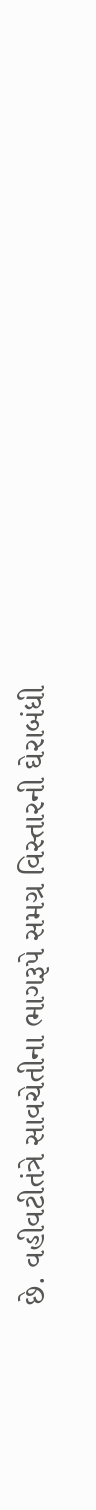છે. વહીવટીતંત્રે સાવચેતીના ભાગરૂપે સમગ્ર વિસ્તારની ઘેરાબંધી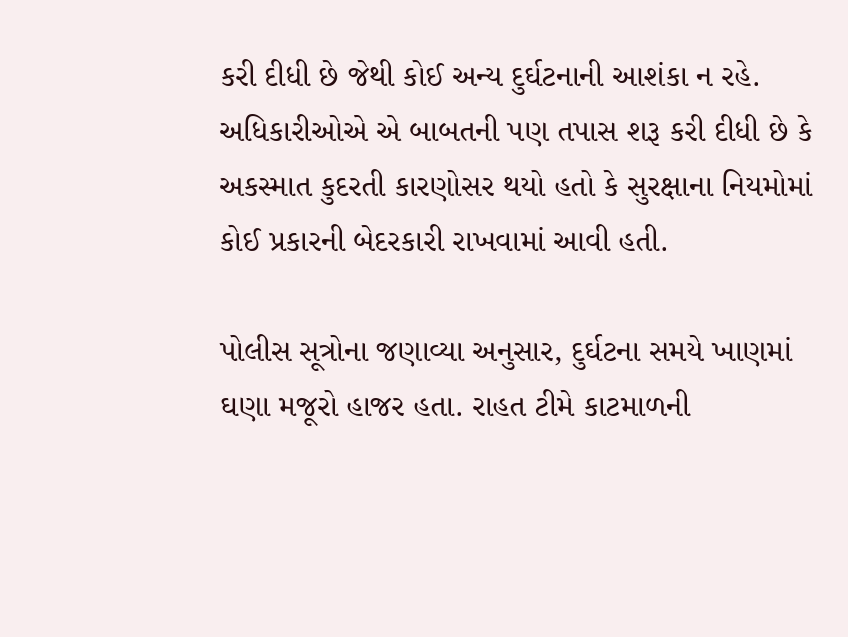કરી દીધી છે જેથી કોઈ અન્ય દુર્ઘટનાની આશંકા ન રહે. અધિકારીઓએ એ બાબતની પણ તપાસ શરૂ કરી દીધી છે કે અકસ્માત કુદરતી કારણોસર થયો હતો કે સુરક્ષાના નિયમોમાં કોઈ પ્રકારની બેદરકારી રાખવામાં આવી હતી.

પોલીસ સૂત્રોના જણાવ્યા અનુસાર, દુર્ઘટના સમયે ખાણમાં ઘણા મજૂરો હાજર હતા. રાહત ટીમે કાટમાળની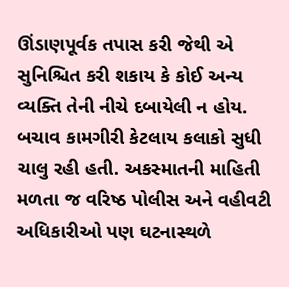ઊંડાણપૂર્વક તપાસ કરી જેથી એ સુનિશ્ચિત કરી શકાય કે કોઈ અન્ય વ્યક્તિ તેની નીચે દબાયેલી ન હોય. બચાવ કામગીરી કેટલાય કલાકો સુધી ચાલુ રહી હતી. અકસ્માતની માહિતી મળતા જ વરિષ્ઠ પોલીસ અને વહીવટી અધિકારીઓ પણ ઘટનાસ્થળે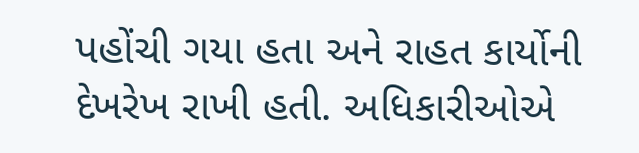પહોંચી ગયા હતા અને રાહત કાર્યોની દેખરેખ રાખી હતી. અધિકારીઓએ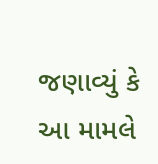જણાવ્યું કે આ મામલે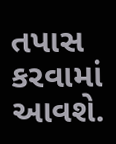તપાસ કરવામાં આવશે.